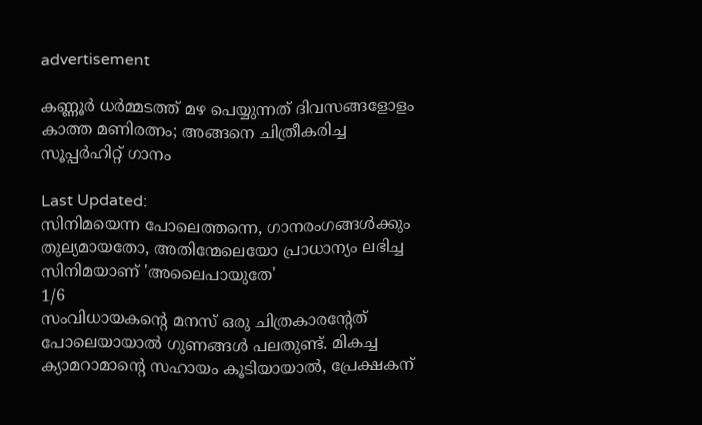advertisement

കണ്ണൂർ ധർമ്മടത്ത് മഴ പെയ്യുന്നത് ദിവസങ്ങളോളം കാത്ത മണിരത്നം; അങ്ങനെ ചിത്രീകരിച്ച സൂപ്പർഹിറ്റ് ഗാനം

Last Updated:
സിനിമയെന്ന പോലെത്തന്നെ, ഗാനരംഗങ്ങൾക്കും തുല്യമായതോ, അതിന്മേലെയോ പ്രാധാന്യം ലഭിച്ച സിനിമയാണ് 'അലൈപായുതേ'
1/6
സംവിധായകന്റെ മനസ് ഒരു ചിത്രകാരന്റേത് പോലെയായാൽ ഗുണങ്ങൾ പലതുണ്ട്. മികച്ച ക്യാമറാമാന്റെ സഹായം കൂടിയായാൽ, പ്രേക്ഷകന്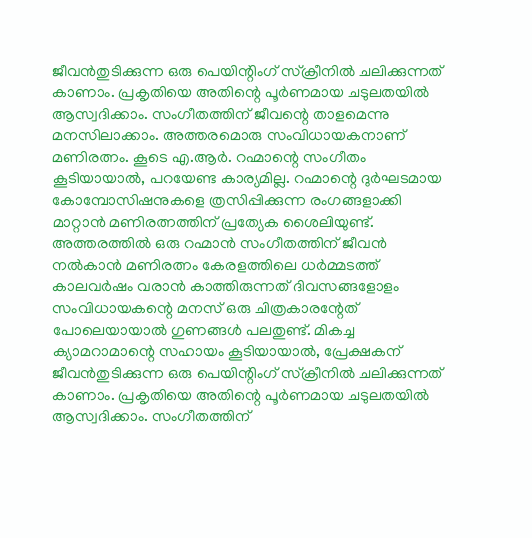ജീവൻതുടിക്കുന്ന ഒരു പെയിന്റിംഗ് സ്‌ക്രീനിൽ ചലിക്കുന്നത് കാണാം. പ്രകൃതിയെ അതിന്റെ പൂർണമായ ചടുലതയിൽ ആസ്വദിക്കാം. സംഗീതത്തിന് ജീവന്റെ താളമെന്നു മനസിലാക്കാം. അത്തരമൊരു സംവിധായകനാണ് മണിരത്നം. കൂടെ എ.ആർ. റഹ്മാന്റെ സംഗീതം കൂടിയായാൽ, പറയേണ്ട കാര്യമില്ല. റഹ്മാന്റെ ദുർഘടമായ കോമ്പോസിഷനുകളെ ത്രസിപ്പിക്കുന്ന രംഗങ്ങളാക്കി മാറ്റാൻ മണിരത്നത്തിന് പ്രത്യേക ശൈലിയുണ്ട്. അത്തരത്തിൽ ഒരു റഹ്മാൻ സംഗീതത്തിന് ജീവൻ നൽകാൻ മണിരത്നം കേരളത്തിലെ ധർമ്മടത്ത് കാലവർഷം വരാൻ കാത്തിരുന്നത് ദിവസങ്ങളോളം
സംവിധായകന്റെ മനസ് ഒരു ചിത്രകാരന്റേത് പോലെയായാൽ ഗുണങ്ങൾ പലതുണ്ട്. മികച്ച ക്യാമറാമാന്റെ സഹായം കൂടിയായാൽ, പ്രേക്ഷകന് ജീവൻതുടിക്കുന്ന ഒരു പെയിന്റിംഗ് സ്‌ക്രീനിൽ ചലിക്കുന്നത് കാണാം. പ്രകൃതിയെ അതിന്റെ പൂർണമായ ചടുലതയിൽ ആസ്വദിക്കാം. സംഗീതത്തിന്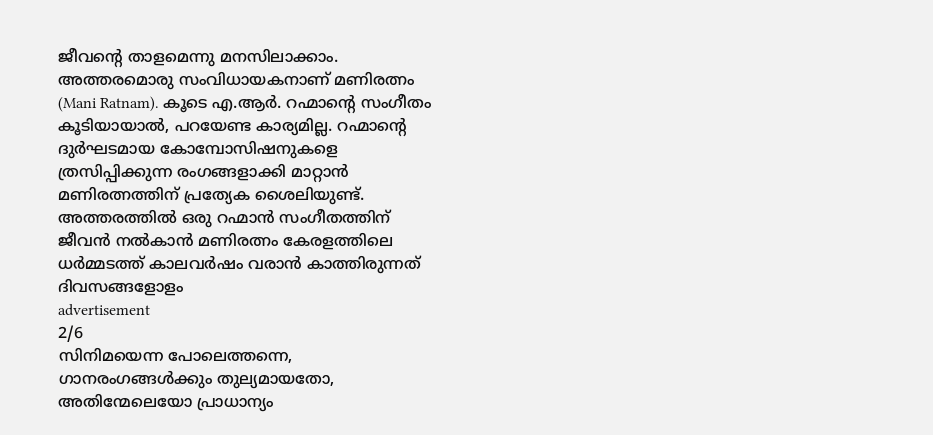ജീവന്റെ താളമെന്നു മനസിലാക്കാം. അത്തരമൊരു സംവിധായകനാണ് മണിരത്നം (Mani Ratnam). കൂടെ എ.ആർ. റഹ്മാന്റെ സംഗീതം കൂടിയായാൽ, പറയേണ്ട കാര്യമില്ല. റഹ്മാന്റെ ദുർഘടമായ കോമ്പോസിഷനുകളെ ത്രസിപ്പിക്കുന്ന രംഗങ്ങളാക്കി മാറ്റാൻ മണിരത്നത്തിന് പ്രത്യേക ശൈലിയുണ്ട്. അത്തരത്തിൽ ഒരു റഹ്മാൻ സംഗീതത്തിന് ജീവൻ നൽകാൻ മണിരത്നം കേരളത്തിലെ ധർമ്മടത്ത് കാലവർഷം വരാൻ കാത്തിരുന്നത് ദിവസങ്ങളോളം
advertisement
2/6
സിനിമയെന്ന പോലെത്തന്നെ, ഗാനരംഗങ്ങൾക്കും തുല്യമായതോ, അതിന്മേലെയോ പ്രാധാന്യം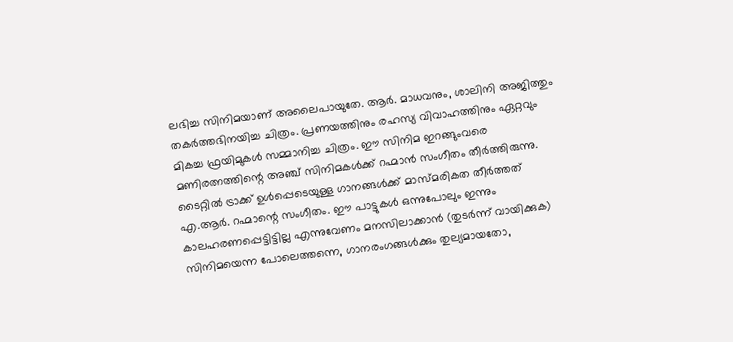ലഭിച്ച സിനിമയാണ് അലൈപായുതേ. ആർ. മാധവനും, ശാലിനി അജിത്തും തകർത്തഭിനയിച്ച ചിത്രം. പ്രണയത്തിനും രഹസ്യ വിവാഹത്തിനും ഏറ്റവും മികച്ച ഫ്രയിമുകൾ സമ്മാനിച്ച ചിത്രം. ഈ സിനിമ ഇറങ്ങുംവരെ മണിരത്നത്തിന്റെ അഞ്ച് സിനിമകൾക്ക് റഹ്മാൻ സംഗീതം തീർത്തിരുന്നു. ടൈറ്റിൽ ട്രാക്ക് ഉൾപ്പെടെയുള്ള ഗാനങ്ങൾക്ക് മാസ്മരികത തീർത്തത് എ.ആർ. റഹ്മാന്റെ സംഗീതം. ഈ പാട്ടുകൾ ഒന്നുപോലും ഇന്നും കാലഹരണപ്പെട്ടിട്ടില്ല എന്നുവേണം മനസിലാക്കാൻ (തുടർന്ന് വായിക്കുക)
സിനിമയെന്ന പോലെത്തന്നെ, ഗാനരംഗങ്ങൾക്കും തുല്യമായതോ,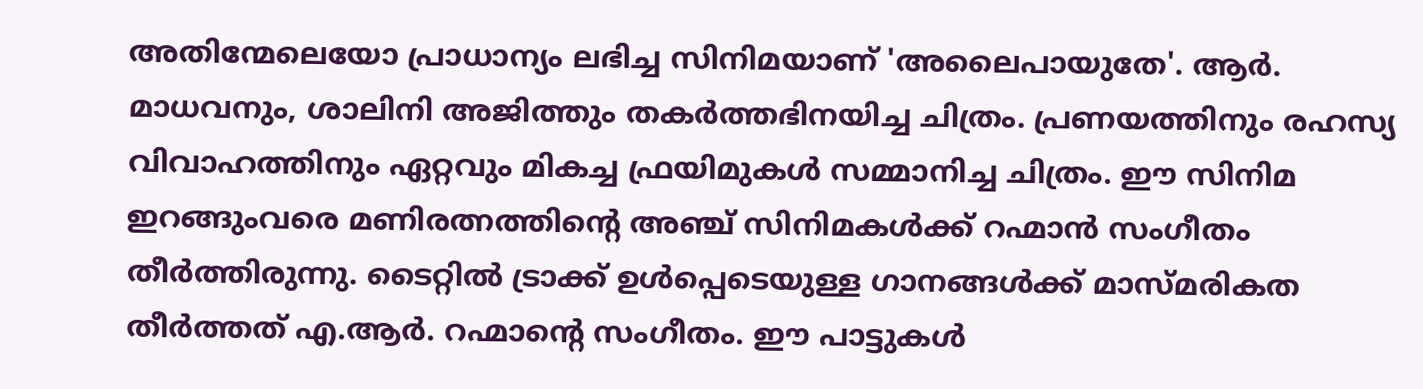അതിന്മേലെയോ പ്രാധാന്യം ലഭിച്ച സിനിമയാണ് 'അലൈപായുതേ'. ആർ. മാധവനും, ശാലിനി അജിത്തും തകർത്തഭിനയിച്ച ചിത്രം. പ്രണയത്തിനും രഹസ്യ വിവാഹത്തിനും ഏറ്റവും മികച്ച ഫ്രയിമുകൾ സമ്മാനിച്ച ചിത്രം. ഈ സിനിമ ഇറങ്ങുംവരെ മണിരത്നത്തിന്റെ അഞ്ച് സിനിമകൾക്ക് റഹ്മാൻ സംഗീതം തീർത്തിരുന്നു. ടൈറ്റിൽ ട്രാക്ക് ഉൾപ്പെടെയുള്ള ഗാനങ്ങൾക്ക് മാസ്മരികത തീർത്തത് എ.ആർ. റഹ്മാന്റെ സംഗീതം. ഈ പാട്ടുകൾ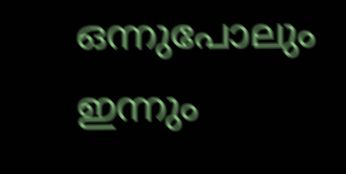ഒന്നുപോലും ഇന്നും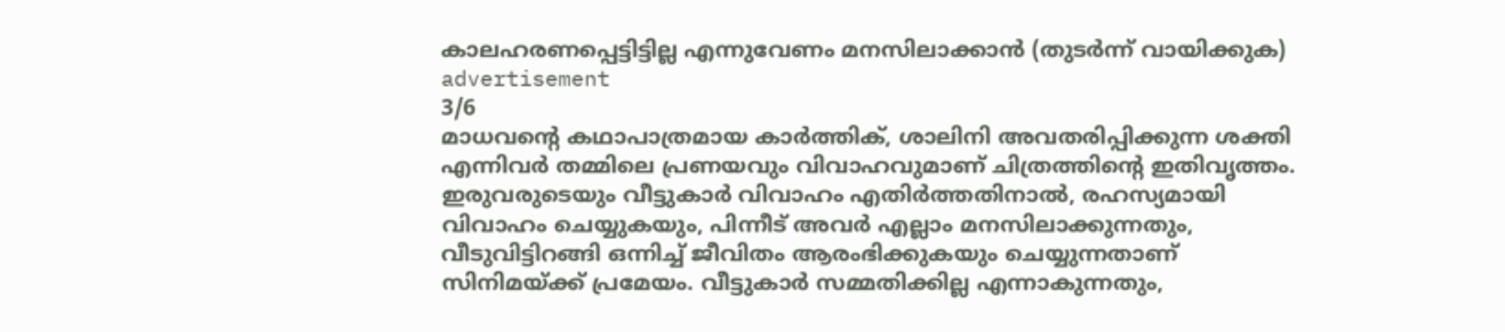കാലഹരണപ്പെട്ടിട്ടില്ല എന്നുവേണം മനസിലാക്കാൻ (തുടർന്ന് വായിക്കുക)
advertisement
3/6
മാധവന്റെ കഥാപാത്രമായ കാർത്തിക്, ശാലിനി അവതരിപ്പിക്കുന്ന ശക്തി എന്നിവർ തമ്മിലെ പ്രണയവും വിവാഹവുമാണ് ചിത്രത്തിന്റെ ഇതിവൃത്തം. ഇരുവരുടെയും വീട്ടുകാർ വിവാഹം എതിർത്തതിനാൽ, രഹസ്യമായി വിവാഹം ചെയ്യുകയും, പിന്നീട് അവർ എല്ലാം മനസിലാക്കുന്നതും, വീടുവിട്ടിറങ്ങി ഒന്നിച്ച് ജീവിതം ആരംഭിക്കുകയും ചെയ്യുന്നതാണ് സിനിമയ്ക്ക് പ്രമേയം. വീട്ടുകാർ സമ്മതിക്കില്ല എന്നാകുന്നതും,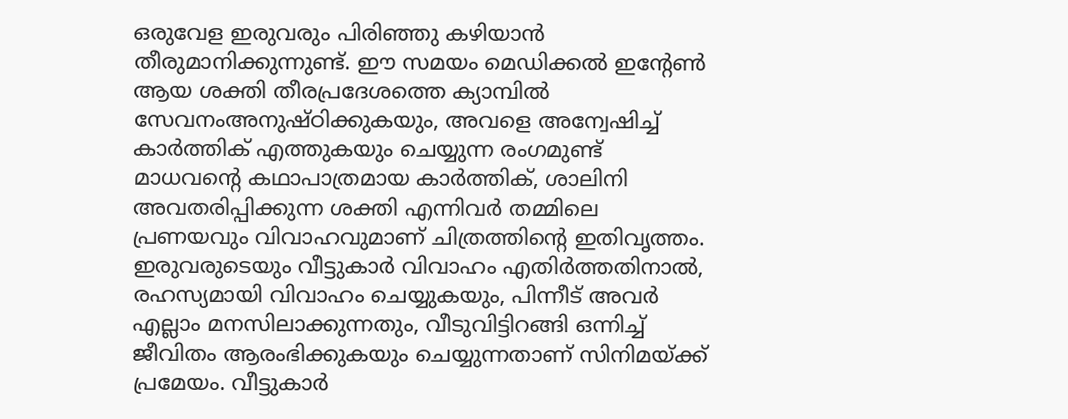ഒരുവേള ഇരുവരും പിരിഞ്ഞു കഴിയാൻ തീരുമാനിക്കുന്നുണ്ട്. ഈ സമയം മെഡിക്കൽ ഇന്റേൺ ആയ ശക്തി തീരപ്രദേശത്തെ ക്യാമ്പിൽ സേവനംഅനുഷ്‌ഠിക്കുകയും, അവളെ അന്വേഷിച്ച് കാർത്തിക് എത്തുകയും ചെയ്യുന്ന രംഗമുണ്ട്
മാധവന്റെ കഥാപാത്രമായ കാർത്തിക്, ശാലിനി അവതരിപ്പിക്കുന്ന ശക്തി എന്നിവർ തമ്മിലെ പ്രണയവും വിവാഹവുമാണ് ചിത്രത്തിന്റെ ഇതിവൃത്തം. ഇരുവരുടെയും വീട്ടുകാർ വിവാഹം എതിർത്തതിനാൽ, രഹസ്യമായി വിവാഹം ചെയ്യുകയും, പിന്നീട് അവർ എല്ലാം മനസിലാക്കുന്നതും, വീടുവിട്ടിറങ്ങി ഒന്നിച്ച് ജീവിതം ആരംഭിക്കുകയും ചെയ്യുന്നതാണ് സിനിമയ്ക്ക് പ്രമേയം. വീട്ടുകാർ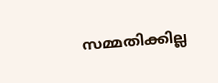സമ്മതിക്കില്ല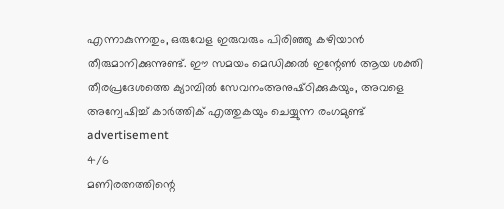എന്നാകുന്നതും, ഒരുവേള ഇരുവരും പിരിഞ്ഞു കഴിയാൻ തീരുമാനിക്കുന്നുണ്ട്. ഈ സമയം മെഡിക്കൽ ഇന്റേൺ ആയ ശക്തി തീരപ്രദേശത്തെ ക്യാമ്പിൽ സേവനംഅനുഷ്‌ഠിക്കുകയും, അവളെ അന്വേഷിച്ച് കാർത്തിക് എത്തുകയും ചെയ്യുന്ന രംഗമുണ്ട്
advertisement
4/6
മണിരത്നത്തിന്റെ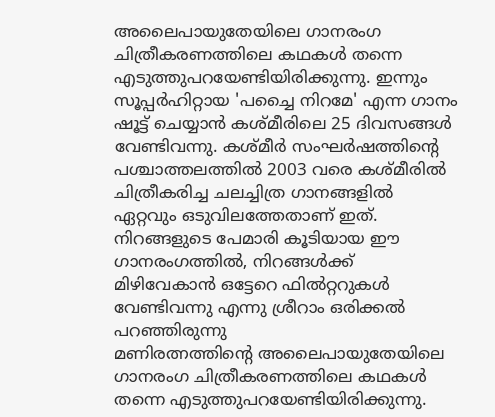അലൈപായുതേയിലെ ഗാനരംഗ ചിത്രീകരണത്തിലെ കഥകൾ തന്നെ എടുത്തുപറയേണ്ടിയിരിക്കുന്നു. ഇന്നും സൂപ്പർഹിറ്റായ 'പച്ചൈ നിറമേ' എന്ന ഗാനം ഷൂട്ട് ചെയ്യാൻ കശ്മീരിലെ 25 ദിവസങ്ങൾ വേണ്ടിവന്നു. കശ്മീർ സംഘർഷത്തിന്റെ പശ്ചാത്തലത്തിൽ 2003 വരെ കശ്മീരിൽ ചിത്രീകരിച്ച ചലച്ചിത്ര ഗാനങ്ങളിൽ ഏറ്റവും ഒടുവിലത്തേതാണ് ഇത്. നിറങ്ങളുടെ പേമാരി കൂടിയായ ഈ ഗാനരംഗത്തിൽ, നിറങ്ങൾക്ക് മിഴിവേകാൻ ഒട്ടേറെ ഫിൽറ്ററുകൾ വേണ്ടിവന്നു എന്നു ശ്രീറാം ഒരിക്കൽ പറഞ്ഞിരുന്നു
മണിരത്നത്തിന്റെ അലൈപായുതേയിലെ ഗാനരംഗ ചിത്രീകരണത്തിലെ കഥകൾ തന്നെ എടുത്തുപറയേണ്ടിയിരിക്കുന്നു.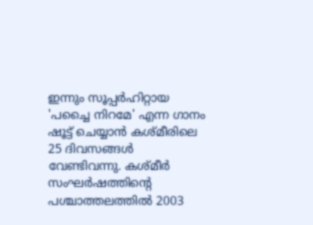ഇന്നും സൂപ്പർഹിറ്റായ 'പച്ചൈ നിറമേ' എന്ന ഗാനം ഷൂട്ട് ചെയ്യാൻ കശ്മീരിലെ 25 ദിവസങ്ങൾ വേണ്ടിവന്നു. കശ്മീർ സംഘർഷത്തിന്റെ പശ്ചാത്തലത്തിൽ 2003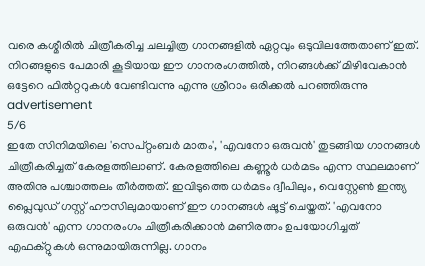വരെ കശ്മീരിൽ ചിത്രീകരിച്ച ചലച്ചിത്ര ഗാനങ്ങളിൽ ഏറ്റവും ഒടുവിലത്തേതാണ് ഇത്. നിറങ്ങളുടെ പേമാരി കൂടിയായ ഈ ഗാനരംഗത്തിൽ, നിറങ്ങൾക്ക് മിഴിവേകാൻ ഒട്ടേറെ ഫിൽറ്ററുകൾ വേണ്ടിവന്നു എന്നു ശ്രീറാം ഒരിക്കൽ പറഞ്ഞിരുന്നു
advertisement
5/6
ഇതേ സിനിമയിലെ 'സെപ്റ്റംബർ മാതം', 'എവനോ ഒരുവൻ' തുടങ്ങിയ ഗാനങ്ങൾ ചിത്രീകരിച്ചത് കേരളത്തിലാണ്. കേരളത്തിലെ കണ്ണൂർ ധർമടം എന്ന സ്ഥലമാണ് അതിനു പശ്ചാത്തലം തീർത്തത്. ഇവിടുത്തെ ധർമടം ദ്വീപിലും, വെസ്റ്റേൺ ഇന്ത്യ പ്ലൈവുഡ് ഗസ്റ്റ് ഹൗസിലുമായാണ് ഈ ഗാനങ്ങൾ ഷൂട്ട് ചെയ്തത്. 'എവനോ ഒരുവൻ' എന്ന ഗാനരംഗം ചിത്രീകരിക്കാൻ മണിരത്നം ഉപയോഗിച്ചത് എഫക്റ്റുകൾ ഒന്നുമായിരുന്നില്ല. ഗാനം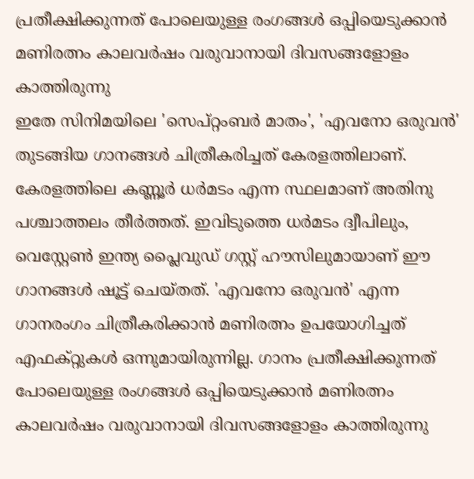പ്രതീക്ഷിക്കുന്നത് പോലെയുള്ള രംഗങ്ങൾ ഒപ്പിയെടുക്കാൻ മണിരത്നം കാലവർഷം വരുവാനായി ദിവസങ്ങളോളം കാത്തിരുന്നു
ഇതേ സിനിമയിലെ 'സെപ്റ്റംബർ മാതം', 'എവനോ ഒരുവൻ' തുടങ്ങിയ ഗാനങ്ങൾ ചിത്രീകരിച്ചത് കേരളത്തിലാണ്. കേരളത്തിലെ കണ്ണൂർ ധർമടം എന്ന സ്ഥലമാണ് അതിനു പശ്ചാത്തലം തീർത്തത്. ഇവിടുത്തെ ധർമടം ദ്വീപിലും, വെസ്റ്റേൺ ഇന്ത്യ പ്ലൈവുഡ് ഗസ്റ്റ് ഹൗസിലുമായാണ് ഈ ഗാനങ്ങൾ ഷൂട്ട് ചെയ്തത്. 'എവനോ ഒരുവൻ' എന്ന ഗാനരംഗം ചിത്രീകരിക്കാൻ മണിരത്നം ഉപയോഗിച്ചത് എഫക്റ്റുകൾ ഒന്നുമായിരുന്നില്ല. ഗാനം പ്രതീക്ഷിക്കുന്നത് പോലെയുള്ള രംഗങ്ങൾ ഒപ്പിയെടുക്കാൻ മണിരത്നം കാലവർഷം വരുവാനായി ദിവസങ്ങളോളം കാത്തിരുന്നു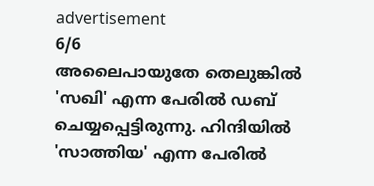advertisement
6/6
അലൈപായുതേ തെലുങ്കിൽ 'സഖി' എന്ന പേരിൽ ഡബ് ചെയ്യപ്പെട്ടിരുന്നു. ഹിന്ദിയിൽ 'സാത്തിയ' എന്ന പേരിൽ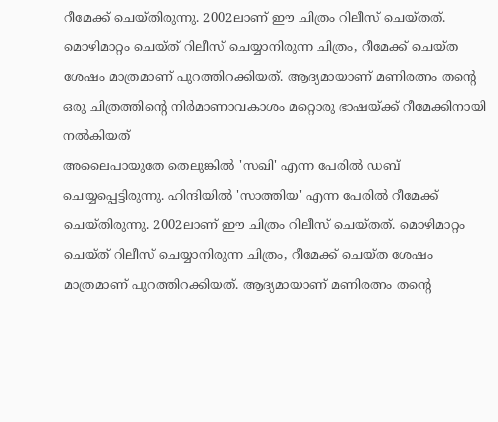റീമേക്ക് ചെയ്തിരുന്നു. 2002ലാണ് ഈ ചിത്രം റിലീസ് ചെയ്തത്. മൊഴിമാറ്റം ചെയ്ത് റിലീസ് ചെയ്യാനിരുന്ന ചിത്രം, റീമേക്ക് ചെയ്ത ശേഷം മാത്രമാണ് പുറത്തിറക്കിയത്. ആദ്യമായാണ് മണിരത്നം തന്റെ ഒരു ചിത്രത്തിന്റെ നിർമാണാവകാശം മറ്റൊരു ഭാഷയ്ക്ക് റീമേക്കിനായി നൽകിയത്
അലൈപായുതേ തെലുങ്കിൽ 'സഖി' എന്ന പേരിൽ ഡബ് ചെയ്യപ്പെട്ടിരുന്നു. ഹിന്ദിയിൽ 'സാത്തിയ' എന്ന പേരിൽ റീമേക്ക് ചെയ്തിരുന്നു. 2002ലാണ് ഈ ചിത്രം റിലീസ് ചെയ്തത്. മൊഴിമാറ്റം ചെയ്ത് റിലീസ് ചെയ്യാനിരുന്ന ചിത്രം, റീമേക്ക് ചെയ്ത ശേഷം മാത്രമാണ് പുറത്തിറക്കിയത്. ആദ്യമായാണ് മണിരത്നം തന്റെ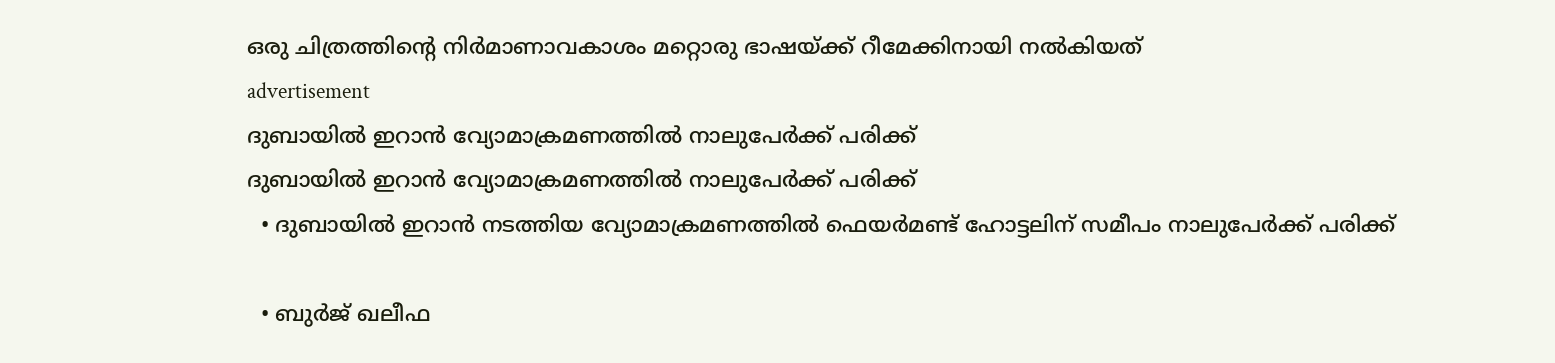ഒരു ചിത്രത്തിന്റെ നിർമാണാവകാശം മറ്റൊരു ഭാഷയ്ക്ക് റീമേക്കിനായി നൽകിയത്
advertisement
ദുബായിൽ ഇറാൻ വ്യോമാക്രമണത്തിൽ നാലുപേർക്ക് പരിക്ക്
ദുബായിൽ ഇറാൻ വ്യോമാക്രമണത്തിൽ നാലുപേർക്ക് പരിക്ക്
  • ദുബായിൽ ഇറാൻ നടത്തിയ വ്യോമാക്രമണത്തിൽ ഫെയർമണ്ട് ഹോട്ടലിന് സമീപം നാലുപേർക്ക് പരിക്ക്

  • ബുർജ് ഖലീഫ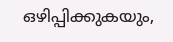ഒഴിപ്പിക്കുകയും,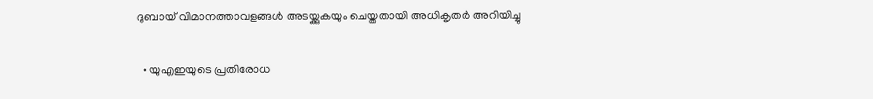ദുബായ് വിമാനത്താവളങ്ങൾ അടയ്ക്കുകയും ചെയ്തതായി അധികൃതർ അറിയിച്ചു

  • യുഎഇയുടെ പ്രതിരോധ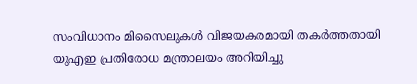സംവിധാനം മിസൈലുകൾ വിജയകരമായി തകർത്തതായി യുഎഇ പ്രതിരോധ മന്ത്രാലയം അറിയിച്ചു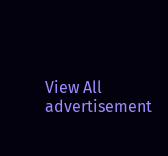View All
advertisement